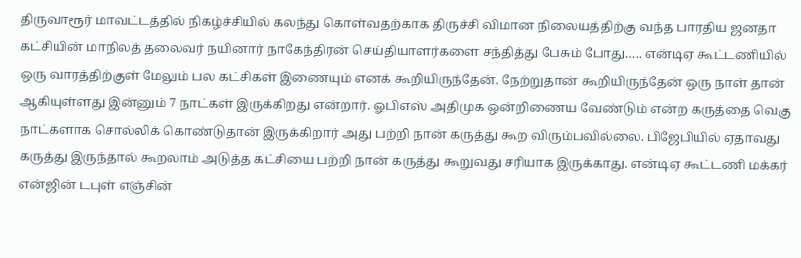திருவாரூர் மாவட்டத்தில் நிகழ்ச்சியில் கலந்து கொள்வதற்காக திருச்சி விமான நிலையத்திற்கு வந்த பாரதிய ஜனதா கட்சியின் மாநிலத் தலைவர் நயினார் நாகேந்திரன் செய்தியாளர்களை சந்தித்து பேசும் போது….. என்டிஏ கூட்டணியில் ஒரு வாரத்திற்குள் மேலும் பல கட்சிகள் இணையும் எனக் கூறியிருந்தேன். நேற்றுதான் கூறியிருந்தேன் ஒரு நாள் தான் ஆகியுள்ளது இன்னும் 7 நாட்கள் இருக்கிறது என்றார். ஓபிஎஸ் அதிமுக ஒன்றிணைய வேண்டும் என்ற கருத்தை வெகு நாட்களாக சொல்லிக் கொண்டுதான் இருக்கிறார் அது பற்றி நான் கருத்து கூற விரும்பவில்லை. பிஜேபியில் ஏதாவது கருத்து இருந்தால் கூறலாம் அடுத்த கட்சியை பற்றி நான் கருத்து கூறுவது சரியாக இருக்காது. என்டிஏ கூட்டணி மக்கர் என்ஜின் டபுள் எஞ்சின்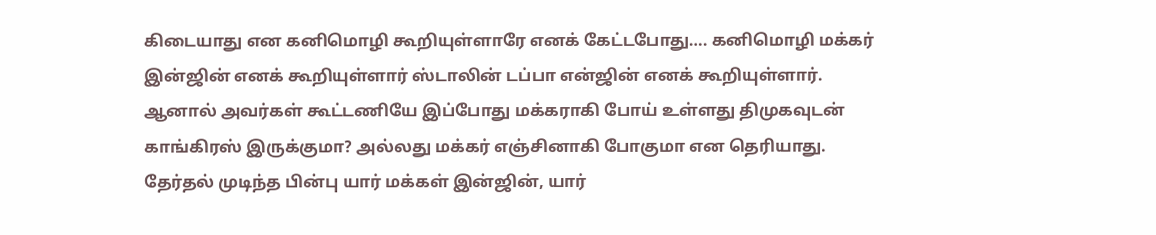கிடையாது என கனிமொழி கூறியுள்ளாரே எனக் கேட்டபோது…. கனிமொழி மக்கர் இன்ஜின் எனக் கூறியுள்ளார் ஸ்டாலின் டப்பா என்ஜின் எனக் கூறியுள்ளார். ஆனால் அவர்கள் கூட்டணியே இப்போது மக்கராகி போய் உள்ளது திமுகவுடன் காங்கிரஸ் இருக்குமா? அல்லது மக்கர் எஞ்சினாகி போகுமா என தெரியாது. தேர்தல் முடிந்த பின்பு யார் மக்கள் இன்ஜின், யார்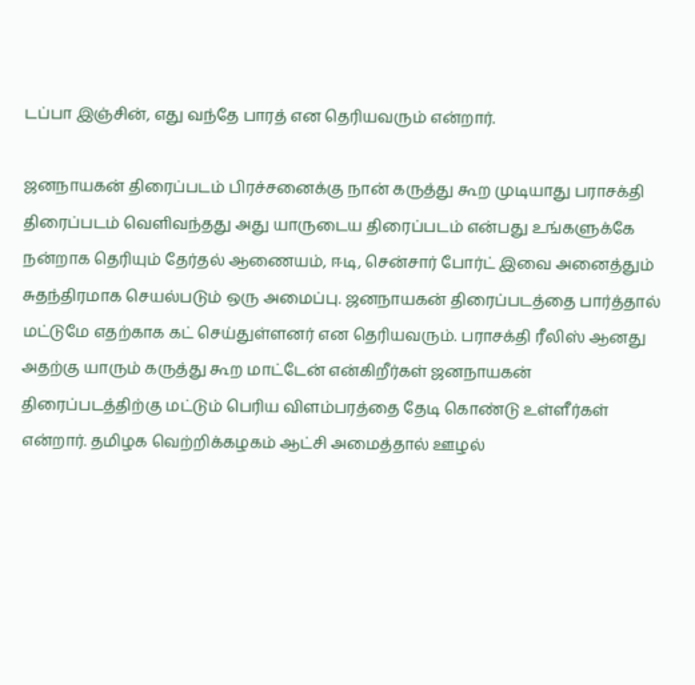டப்பா இஞ்சின், எது வந்தே பாரத் என தெரியவரும் என்றார்.

ஜனநாயகன் திரைப்படம் பிரச்சனைக்கு நான் கருத்து கூற முடியாது பராசக்தி திரைப்படம் வெளிவந்தது அது யாருடைய திரைப்படம் என்பது உங்களுக்கே நன்றாக தெரியும் தேர்தல் ஆணையம், ஈடி, சென்சார் போர்ட் இவை அனைத்தும் சுதந்திரமாக செயல்படும் ஒரு அமைப்பு. ஜனநாயகன் திரைப்படத்தை பார்த்தால் மட்டுமே எதற்காக கட் செய்துள்ளனர் என தெரியவரும். பராசக்தி ரீலிஸ் ஆனது அதற்கு யாரும் கருத்து கூற மாட்டேன் என்கிறீர்கள் ஜனநாயகன் திரைப்படத்திற்கு மட்டும் பெரிய விளம்பரத்தை தேடி கொண்டு உள்ளீர்கள் என்றார். தமிழக வெற்றிக்கழகம் ஆட்சி அமைத்தால் ஊழல்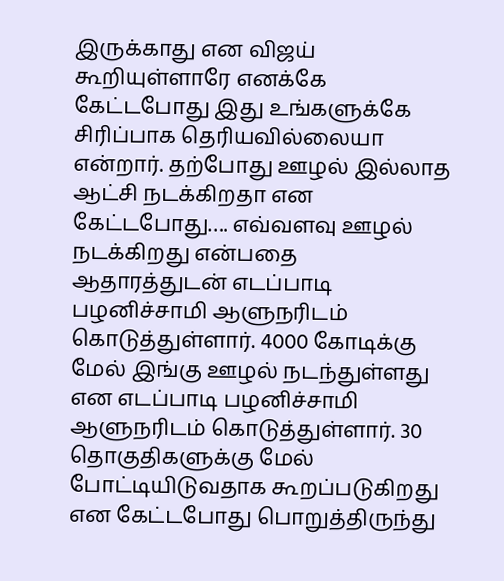இருக்காது என விஜய் கூறியுள்ளாரே எனக்கே கேட்டபோது இது உங்களுக்கே சிரிப்பாக தெரியவில்லையா என்றார். தற்போது ஊழல் இல்லாத ஆட்சி நடக்கிறதா என கேட்டபோது…. எவ்வளவு ஊழல் நடக்கிறது என்பதை ஆதாரத்துடன் எடப்பாடி பழனிச்சாமி ஆளுநரிடம் கொடுத்துள்ளார். 4000 கோடிக்கு மேல் இங்கு ஊழல் நடந்துள்ளது என எடப்பாடி பழனிச்சாமி ஆளுநரிடம் கொடுத்துள்ளார். 30 தொகுதிகளுக்கு மேல் போட்டியிடுவதாக கூறப்படுகிறது என கேட்டபோது பொறுத்திருந்து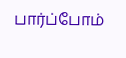பார்ப்போம்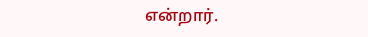என்றார்.